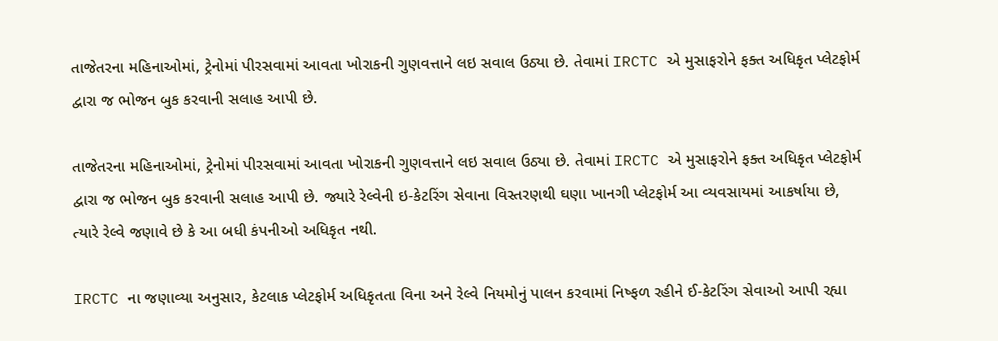તાજેતરના મહિનાઓમાં, ટ્રેનોમાં પીરસવામાં આવતા ખોરાકની ગુણવત્તાને લઇ સવાલ ઉઠ્યા છે. તેવામાં IRCTC એ મુસાફરોને ફક્ત અધિકૃત પ્લેટફોર્મ દ્વારા જ ભોજન બુક કરવાની સલાહ આપી છે.

તાજેતરના મહિનાઓમાં, ટ્રેનોમાં પીરસવામાં આવતા ખોરાકની ગુણવત્તાને લઇ સવાલ ઉઠ્યા છે. તેવામાં IRCTC એ મુસાફરોને ફક્ત અધિકૃત પ્લેટફોર્મ દ્વારા જ ભોજન બુક કરવાની સલાહ આપી છે. જ્યારે રેલ્વેની ઇ-કેટરિંગ સેવાના વિસ્તરણથી ઘણા ખાનગી પ્લેટફોર્મ આ વ્યવસાયમાં આકર્ષાયા છે, ત્યારે રેલ્વે જણાવે છે કે આ બધી કંપનીઓ અધિકૃત નથી.

IRCTC ના જણાવ્યા અનુસાર, કેટલાક પ્લેટફોર્મ અધિકૃતતા વિના અને રેલ્વે નિયમોનું પાલન કરવામાં નિષ્ફળ રહીને ઈ-કેટરિંગ સેવાઓ આપી રહ્યા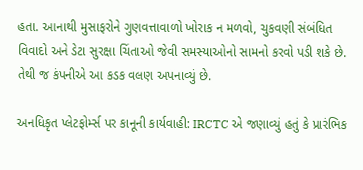હતા. આનાથી મુસાફરોને ગુણવત્તાવાળો ખોરાક ન મળવો, ચુકવણી સંબંધિત વિવાદો અને ડેટા સુરક્ષા ચિંતાઓ જેવી સમસ્યાઓનો સામનો કરવો પડી શકે છે. તેથી જ કંપનીએ આ કડક વલણ અપનાવ્યું છે.

અનધિકૃત પ્લેટફોર્મ્સ પર કાનૂની કાર્યવાહી: IRCTC એ જણાવ્યું હતું કે પ્રારંભિક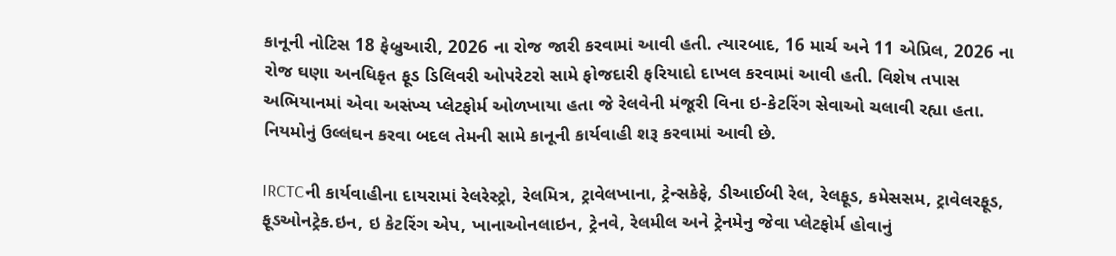કાનૂની નોટિસ 18 ફેબ્રુઆરી, 2026 ના રોજ જારી કરવામાં આવી હતી. ત્યારબાદ, 16 માર્ચ અને 11 એપ્રિલ, 2026 ના રોજ ઘણા અનધિકૃત ફૂડ ડિલિવરી ઓપરેટરો સામે ફોજદારી ફરિયાદો દાખલ કરવામાં આવી હતી. વિશેષ તપાસ અભિયાનમાં એવા અસંખ્ય પ્લેટફોર્મ ઓળખાયા હતા જે રેલવેની મંજૂરી વિના ઇ-કેટરિંગ સેવાઓ ચલાવી રહ્યા હતા. નિયમોનું ઉલ્લંઘન કરવા બદલ તેમની સામે કાનૂની કાર્યવાહી શરૂ કરવામાં આવી છે.

IRCTCની કાર્યવાહીના દાયરામાં રેલરેસ્ટ્રો, રેલમિત્ર, ટ્રાવેલખાના, ટ્રેન્સકેફે, ડીઆઈબી રેલ, રેલફૂડ, કમેસસમ, ટ્રાવેલરફૂડ, ફૂડઓનટ્રેક.ઇન, ઇ કેટરિંગ એપ, ખાનાઓનલાઇન, ટ્રેનવે, રેલમીલ અને ટ્રેનમેનુ જેવા પ્લેટફોર્મ હોવાનું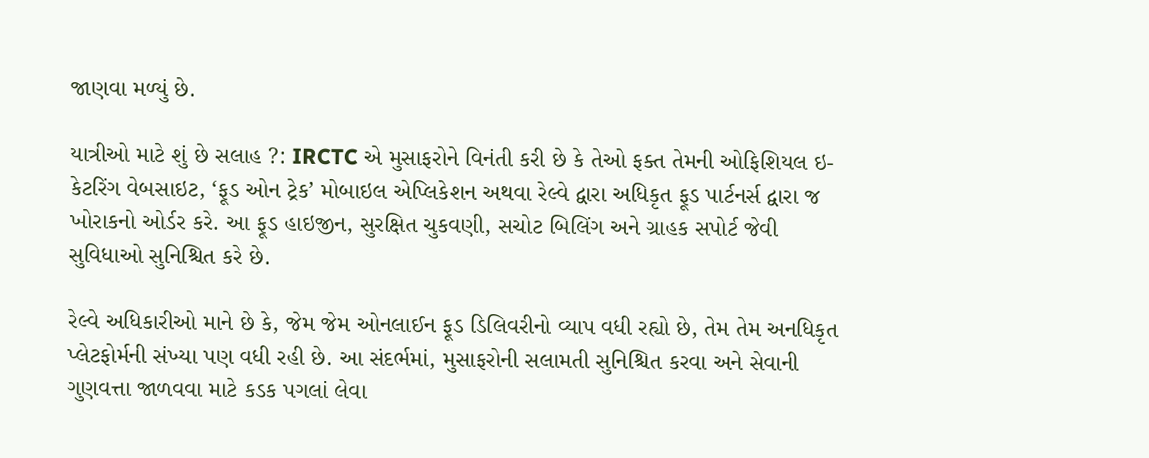જાણવા મળ્યું છે.

યાત્રીઓ માટે શું છે સલાહ ?: IRCTC એ મુસાફરોને વિનંતી કરી છે કે તેઓ ફક્ત તેમની ઓફિશિયલ ઇ-કેટરિંગ વેબસાઇટ, ‘ફૂડ ઓન ટ્રેક’ મોબાઇલ એપ્લિકેશન અથવા રેલ્વે દ્વારા અધિકૃત ફૂડ પાર્ટનર્સ દ્વારા જ ખોરાકનો ઓર્ડર કરે. આ ફૂડ હાઇજીન, સુરક્ષિત ચુકવણી, સચોટ બિલિંગ અને ગ્રાહક સપોર્ટ જેવી સુવિધાઓ સુનિશ્ચિત કરે છે.

રેલ્વે અધિકારીઓ માને છે કે, જેમ જેમ ઓનલાઈન ફૂડ ડિલિવરીનો વ્યાપ વધી રહ્યો છે, તેમ તેમ અનધિકૃત પ્લેટફોર્મની સંખ્યા પણ વધી રહી છે. આ સંદર્ભમાં, મુસાફરોની સલામતી સુનિશ્ચિત કરવા અને સેવાની ગુણવત્તા જાળવવા માટે કડક પગલાં લેવા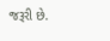જરૂરી છે.